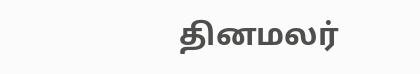தினமலர்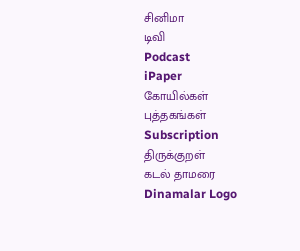சினிமா
டிவி
Podcast
iPaper
கோயில்கள்
புத்தகங்கள்
Subscription
திருக்குறள்
கடல் தாமரை
Dinamalar Logo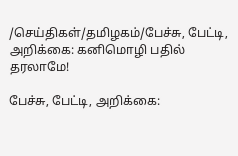/செய்திகள்/தமிழகம்/பேச்சு, பேட்டி, அறிக்கை: கனிமொழி பதில் தரலாமே!

பேச்சு, பேட்டி, அறிக்கை: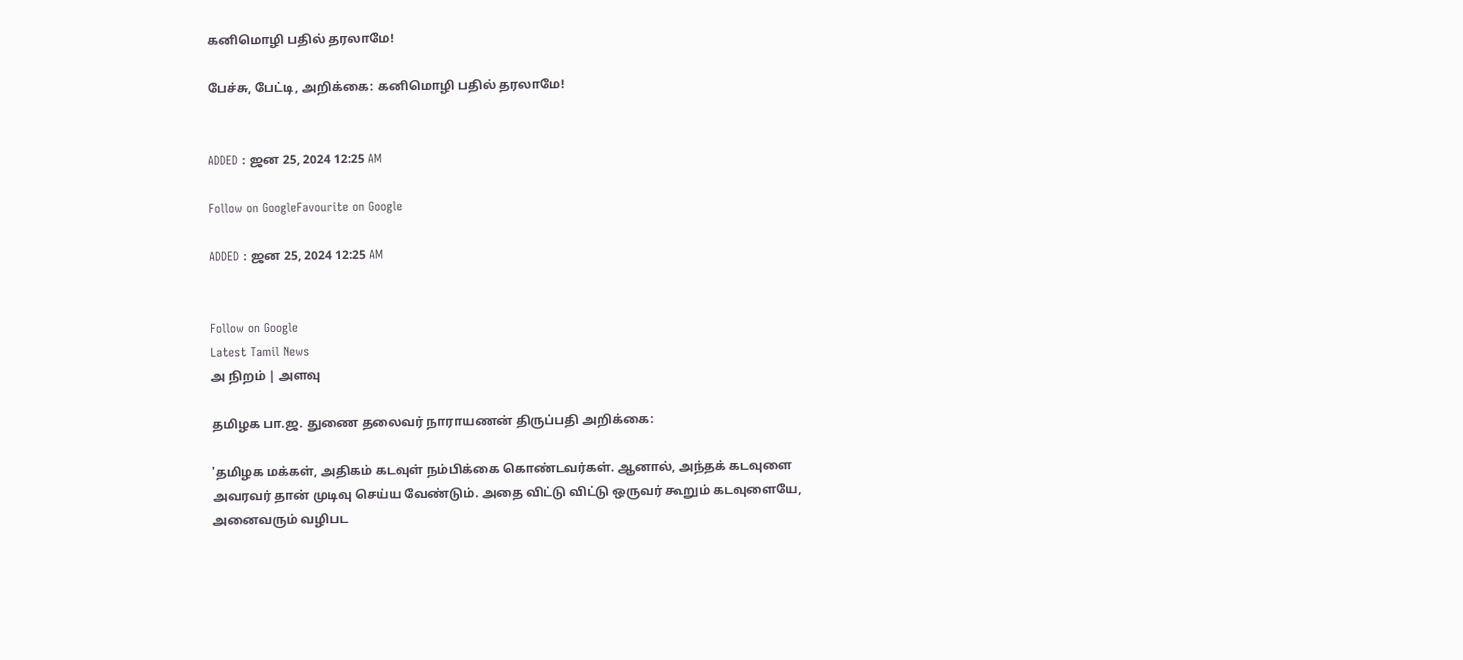கனிமொழி பதில் தரலாமே!

பேச்சு, பேட்டி, அறிக்கை: கனிமொழி பதில் தரலாமே!


ADDED : ஜன 25, 2024 12:25 AM

Follow on GoogleFavourite on Google

ADDED : ஜன 25, 2024 12:25 AM


Follow on Google
Latest Tamil News
அ நிறம் | அளவு

தமிழக பா.ஜ. துணை தலைவர் நாராயணன் திருப்பதி அறிக்கை:

'தமிழக மக்கள், அதிகம் கடவுள் நம்பிக்கை கொண்டவர்கள். ஆனால், அந்தக் கடவுளை அவரவர் தான் முடிவு செய்ய வேண்டும். அதை விட்டு விட்டு ஒருவர் கூறும் கடவுளையே, அனைவரும் வழிபட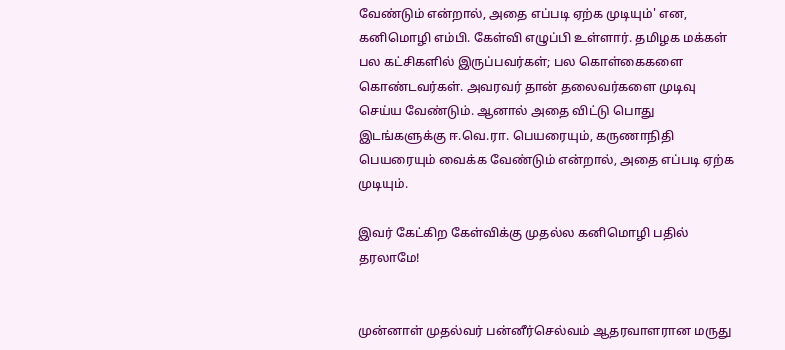வேண்டும் என்றால், அதை எப்படி ஏற்க முடியும்' என, கனிமொழி எம்பி. கேள்வி எழுப்பி உள்ளார். தமிழக மக்கள் பல கட்சிகளில் இருப்பவர்கள்; பல கொள்கைகளை கொண்டவர்கள். அவரவர் தான் தலைவர்களை முடிவு செய்ய வேண்டும். ஆனால் அதை விட்டு பொது இடங்களுக்கு ஈ.வெ.ரா. பெயரையும், கருணாநிதி பெயரையும் வைக்க வேண்டும் என்றால், அதை எப்படி ஏற்க முடியும்.

இவர் கேட்கிற கேள்விக்கு முதல்ல கனிமொழி பதில் தரலாமே!


முன்னாள் முதல்வர் பன்னீர்செல்வம் ஆதரவாளரான மருது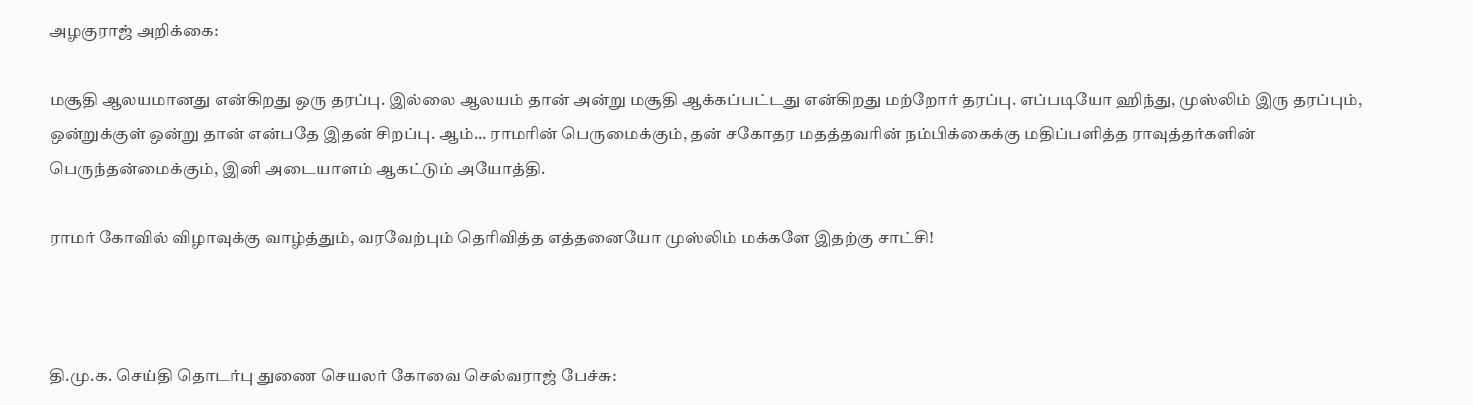அழகுராஜ் அறிக்கை:

மசூதி ஆலயமானது என்கிறது ஒரு தரப்பு. இல்லை ஆலயம் தான் அன்று மசூதி ஆக்கப்பட்டது என்கிறது மற்றோர் தரப்பு. எப்படியோ ஹிந்து, முஸ்லிம் இரு தரப்பும், ஒன்றுக்குள் ஒன்று தான் என்பதே இதன் சிறப்பு. ஆம்... ராமரின் பெருமைக்கும், தன் சகோதர மதத்தவரின் நம்பிக்கைக்கு மதிப்பளித்த ராவுத்தர்களின் பெருந்தன்மைக்கும், இனி அடையாளம் ஆகட்டும் அயோத்தி.

ராமர் கோவில் விழாவுக்கு வாழ்த்தும், வரவேற்பும் தெரிவித்த எத்தனையோ முஸ்லிம் மக்களே இதற்கு சாட்சி!



தி.மு.க. செய்தி தொடர்பு துணை செயலர் கோவை செல்வராஜ் பேச்சு: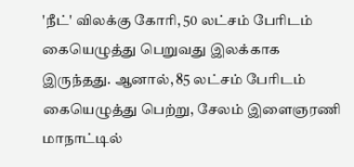'நீட்' விலக்கு கோரி, 50 லட்சம் பேரிடம் கையெழுத்து பெறுவது இலக்காக இருந்தது. ஆனால், 85 லட்சம் பேரிடம் கையெழுத்து பெற்று, சேலம் இளைஞரணி மாநாட்டில்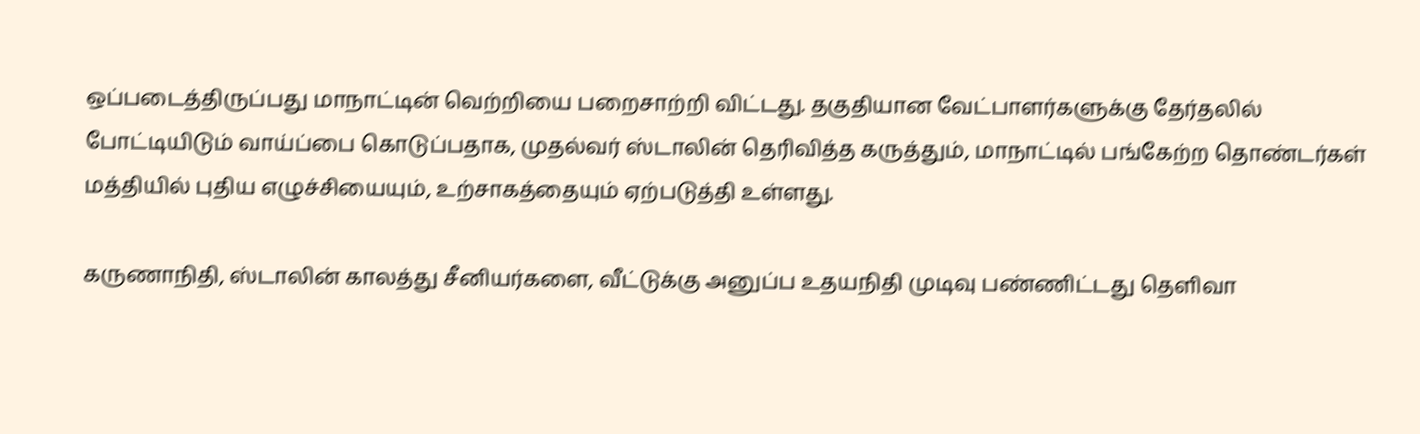ஒப்படைத்திருப்பது மாநாட்டின் வெற்றியை பறைசாற்றி விட்டது. தகுதியான வேட்பாளர்களுக்கு தேர்தலில் போட்டியிடும் வாய்ப்பை கொடுப்பதாக, முதல்வர் ஸ்டாலின் தெரிவித்த கருத்தும், மாநாட்டில் பங்கேற்ற தொண்டர்கள் மத்தியில் புதிய எழுச்சியையும், உற்சாகத்தையும் ஏற்படுத்தி உள்ளது.

கருணாநிதி, ஸ்டாலின் காலத்து சீனியர்களை, வீட்டுக்கு அனுப்ப உதயநிதி முடிவு பண்ணிட்டது தெளிவா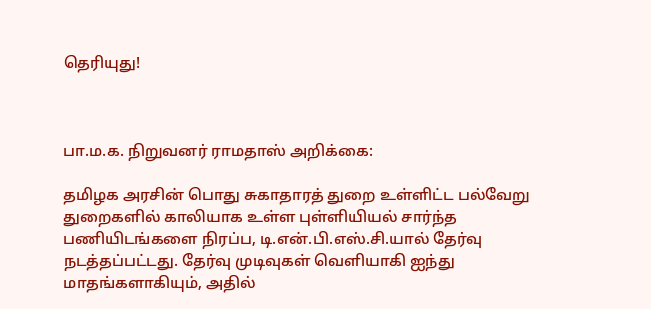தெரியுது!



பா.ம.க. நிறுவனர் ராமதாஸ் அறிக்கை:

தமிழக அரசின் பொது சுகாதாரத் துறை உள்ளிட்ட பல்வேறு துறைகளில் காலியாக உள்ள புள்ளியியல் சார்ந்த பணியிடங்களை நிரப்ப, டி.என்.பி.எஸ்.சி.யால் தேர்வு நடத்தப்பட்டது. தேர்வு முடிவுகள் வெளியாகி ஐந்து மாதங்களாகியும், அதில்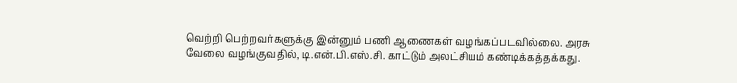வெற்றி பெற்றவர்களுக்கு இன்னும் பணி ஆணைகள் வழங்கப்படவில்லை. அரசு வேலை வழங்குவதில், டி.என்.பி.எஸ்.சி. காட்டும் அலட்சியம் கண்டிக்கத்தக்கது.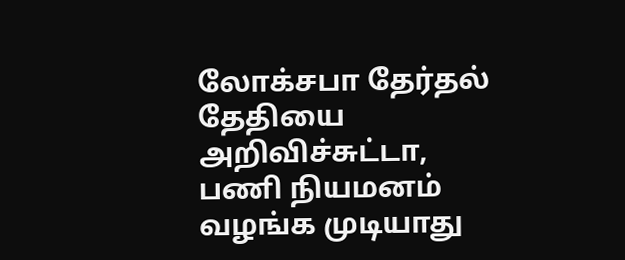லோக்சபா தேர்தல் தேதியை அறிவிச்சுட்டா, பணி நியமனம் வழங்க முடியாது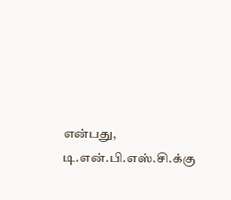என்பது, டி.என்.பி.எஸ்.சி.க்கு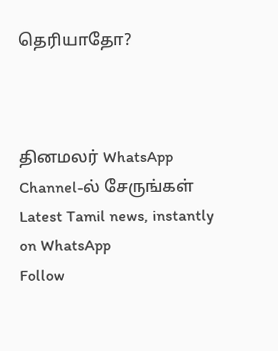தெரியாதோ?



தினமலர் WhatsApp Channel-ல் சேருங்கள்
Latest Tamil news, instantly on WhatsApp
Follow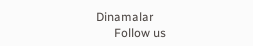Dinamalar
      Follow us